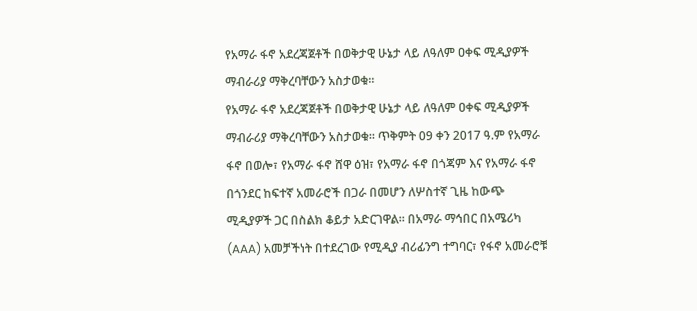የአማራ ፋኖ አደረጃጀቶች በወቅታዊ ሁኔታ ላይ ለዓለም ዐቀፍ ሚዲያዎች ማብራሪያ ማቅረባቸውን አስታወቁ።
የአማራ ፋኖ አደረጃጀቶች በወቅታዊ ሁኔታ ላይ ለዓለም ዐቀፍ ሚዲያዎች ማብራሪያ ማቅረባቸውን አስታወቁ። ጥቅምት 09 ቀን 2017 ዓ.ም የአማራ ፋኖ በወሎ፣ የአማራ ፋኖ ሸዋ ዕዝ፣ የአማራ ፋኖ በጎጃም እና የአማራ ፋኖ በጎንደር ከፍተኛ አመራሮች በጋራ በመሆን ለሦስተኛ ጊዜ ከውጭ ሚዲያዎች ጋር በስልክ ቆይታ አድርገዋል። በአማራ ማኅበር በአሜሪካ (AAA) አመቻችነት በተደረገው የሚዲያ ብሪፊንግ ተግባር፣ የፋኖ አመራሮቹ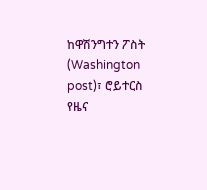ከዋሽንግተን ፖስት (Washington post)፣ ሮይተርስ የዜና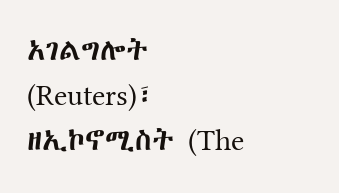አገልግሎት (Reuters)፣ ዘኢኮኖሚስት (The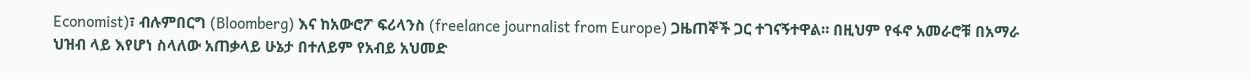Economist)፣ ብሉምበርግ (Bloomberg) እና ከአውሮፖ ፍሪላንስ (freelance journalist from Europe) ጋዜጠኞች ጋር ተገናኝተዋል። በዚህም የፋኖ አመራሮቹ በአማራ ህዝብ ላይ እየሆነ ስላለው አጠቃላይ ሁኔታ በተለይም የአብይ አህመድ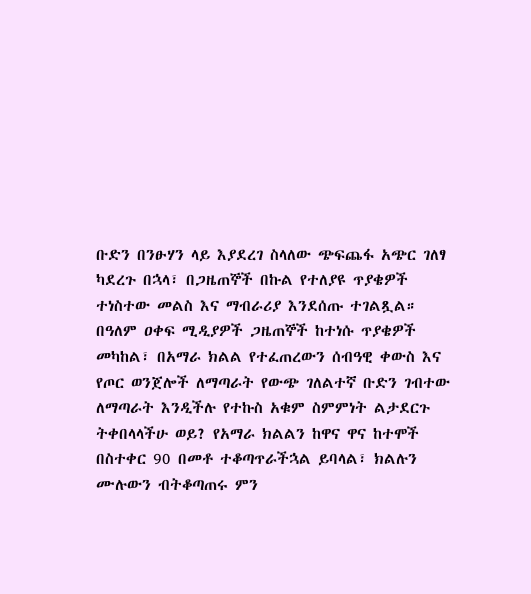ቡድን በንፁሃን ላይ እያደረገ ስላለው ጭፍጨፋ አጭር ገለፃ ካደረጉ በኋላ፣ በጋዜጠኞች በኩል የተለያዩ ጥያቄዎች ተነስተው መልስ እና ማብራሪያ እንደሰጡ ተገልጿል። በዓለም ዐቀፍ ሚዲያዎች ጋዜጠኞች ከተነሱ ጥያቄዎች መካከል፣ በአማራ ክልል የተፈጠረውን ሰብዓዊ ቀውስ እና የጦር ወንጀሎች ለማጣራት የውጭ ገለልተኛ ቡድን ገብተው ለማጣራት እንዲችሉ የተኩስ አቁም ስምምነት ልታደርጉ ትቀበላላችሁ ወይ? የአማራ ክልልን ከዋና ዋና ከተሞች በስተቀር 90 በመቶ ተቆጣጥራችኋል ይባላል፣ ክልሉን ሙሉውን ብትቆጣጠሩ ምን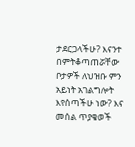ታደርጋላችሁ? እናንተ በምትቆጣጠሯቸው ቦታዎች ለህዝቡ ምን አይነት አገልግሎት እየሰጣችሁ ነው? እና መሰል ጥያቄወች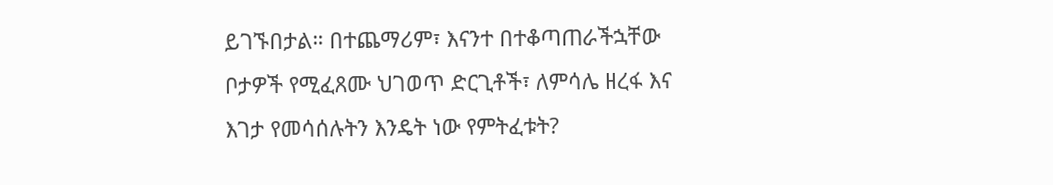ይገኙበታል። በተጨማሪም፣ እናንተ በተቆጣጠራችኋቸው ቦታዎች የሚፈጸሙ ህገወጥ ድርጊቶች፣ ለምሳሌ ዘረፋ እና እገታ የመሳሰሉትን እንዴት ነው የምትፈቱት?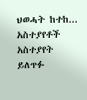ህወሓት ከተከ...
አስተያየቶች
አስተያየት ይለጥፉ